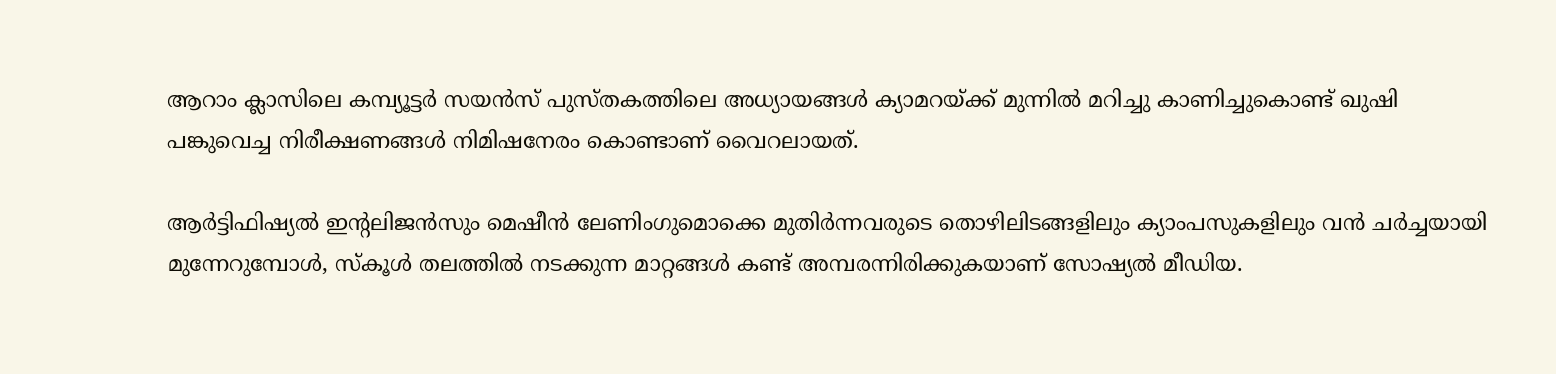ആറാം ക്ലാസിലെ കമ്പ്യൂട്ടർ സയൻസ് പുസ്തകത്തിലെ അധ്യായങ്ങൾ ക്യാമറയ്ക്ക് മുന്നിൽ മറിച്ചു കാണിച്ചുകൊണ്ട് ഖുഷി പങ്കുവെച്ച നിരീക്ഷണങ്ങൾ നിമിഷനേരം കൊണ്ടാണ് വൈറലായത്.

ആർട്ടിഫിഷ്യൽ ഇന്റലിജൻസും മെഷീൻ ലേണിംഗുമൊക്കെ മുതിർന്നവരുടെ തൊഴിലിടങ്ങളിലും ക്യാംപസുകളിലും വൻ ചർച്ചയായി മുന്നേറുമ്പോൾ, സ്കൂൾ തലത്തിൽ നടക്കുന്ന മാറ്റങ്ങൾ കണ്ട് അമ്പരന്നിരിക്കുകയാണ് സോഷ്യൽ മീഡിയ.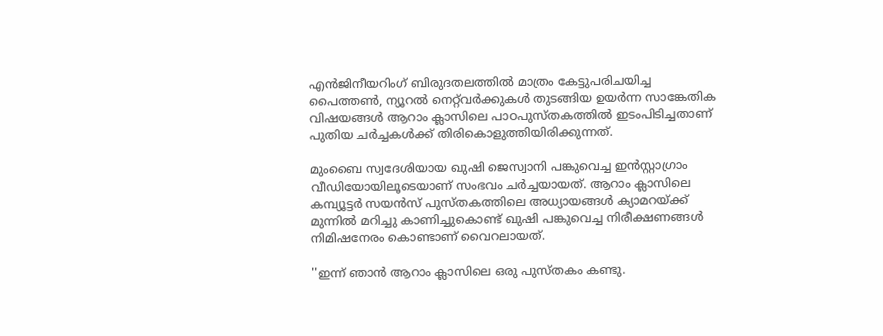എൻജിനീയറിംഗ് ബിരുദതലത്തിൽ മാത്രം കേട്ടുപരിചയിച്ച പൈത്തൺ, ന്യൂറൽ നെറ്റ്‌വർക്കുകൾ തുടങ്ങിയ ഉയർന്ന സാങ്കേതിക വിഷയങ്ങൾ ആറാം ക്ലാസിലെ പാഠപുസ്തകത്തിൽ ഇടംപിടിച്ചതാണ് പുതിയ ചർച്ചകൾക്ക് തിരികൊളുത്തിയിരിക്കുന്നത്.

മുംബൈ സ്വദേശിയായ ഖുഷി ജെസ്വാനി പങ്കുവെച്ച ഇൻസ്റ്റാഗ്രാം വീഡിയോയിലൂടെയാണ് സംഭവം ച‍‍ർച്ചയായത്. ആറാം ക്ലാസിലെ കമ്പ്യൂട്ടർ സയൻസ് പുസ്തകത്തിലെ അധ്യായങ്ങൾ ക്യാമറയ്ക്ക് മുന്നിൽ മറിച്ചു കാണിച്ചുകൊണ്ട് ഖുഷി പങ്കുവെച്ച നിരീക്ഷണങ്ങൾ നിമിഷനേരം കൊണ്ടാണ് വൈറലായത്.

''ഇന്ന് ഞാൻ ആറാം ക്ലാസിലെ ഒരു പുസ്തകം കണ്ടു.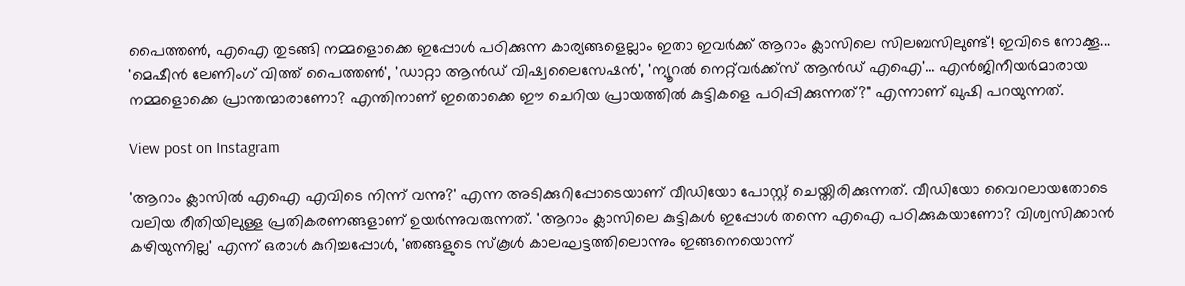പൈത്തൺ, എഐ തുടങ്ങി നമ്മളൊക്കെ ഇപ്പോൾ പഠിക്കുന്ന കാര്യങ്ങളെല്ലാം ഇതാ ഇവർക്ക് ആറാം ക്ലാസിലെ സിലബസിലുണ്ട്! ഇവിടെ നോക്കൂ... 'മെഷീൻ ലേണിംഗ് വിത്ത് പൈത്തൺ', 'ഡാറ്റാ ആൻഡ് വിഷ്വലൈസേഷൻ', 'ന്യൂറൽ നെറ്റ്‌വർക്ക്സ് ആൻഡ് എഐ'... എൻജിനീയർമാരായ നമ്മളൊക്കെ പ്രാന്തന്മാരാണോ? എന്തിനാണ് ഇതൊക്കെ ഈ ചെറിയ പ്രായത്തിൽ കുട്ടികളെ പഠിപ്പിക്കുന്നത്?" എന്നാണ് ഖുഷി പറയുന്നത്.

View post on Instagram

'ആറാം ക്ലാസിൽ എഐ എവിടെ നിന്ന് വന്നു?' എന്ന അടിക്കുറിപ്പോടെയാണ് വീഡിയോ പോസ്റ്റ് ചെയ്തിരിക്കുന്നത്. വീഡിയോ വൈറലായതോടെ വലിയ രീതിയിലുള്ള പ്രതികരണങ്ങളാണ് ഉയർന്നുവരുന്നത്. 'ആറാം ക്ലാസിലെ കുട്ടികൾ ഇപ്പോൾ തന്നെ എഐ പഠിക്കുകയാണോ? വിശ്വസിക്കാൻ കഴിയുന്നില്ല' എന്ന് ഒരാൾ കുറിച്ചപ്പോൾ, 'ഞങ്ങളുടെ സ്കൂൾ കാലഘട്ടത്തിലൊന്നും ഇങ്ങനെയൊന്ന്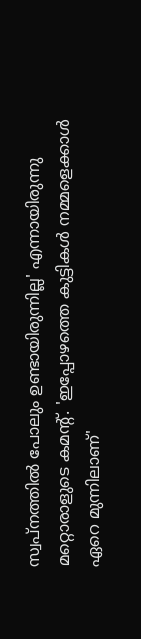സ്വപ്നത്തിൽ പോലും ഉണ്ടായിരുന്നില്ല' എന്നായിരുന്നു മറ്റൊരാളുടെ കമന്റ്. 'ഇപ്പോഴത്തെ കുട്ടികൾ നമ്മളെക്കാൾ ഏറെ മുന്നിലാണ്'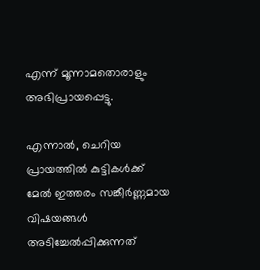എന്ന് മൂന്നാമതൊരാളും അഭിപ്രായപ്പെട്ടു.

എന്നാൽ, ചെറിയ പ്രായത്തിൽ കുട്ടികൾക്ക് മേൽ ഇത്തരം സങ്കീർണ്ണമായ വിഷയങ്ങൾ അടിച്ചേൽപ്പിക്കുന്നത്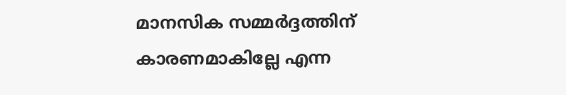മാനസിക സമ്മർദ്ദത്തിന് കാരണമാകില്ലേ എന്ന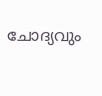ചോദ്യവും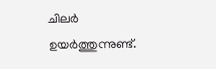ചിലർ ഉയർത്തുന്നുണ്ട്.